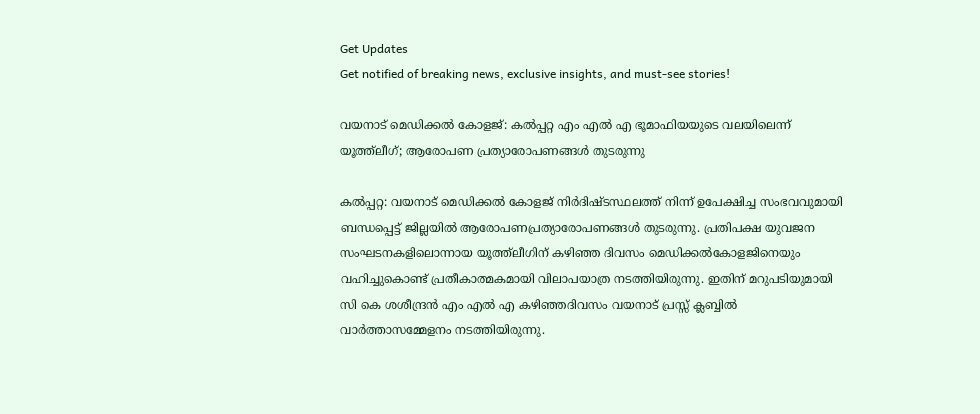Get Updates
Get notified of breaking news, exclusive insights, and must-see stories!

വയനാട് മെഡിക്കല്‍ കോളജ്: കല്‍പ്പറ്റ എം എല്‍ എ ഭൂമാഫിയയുടെ വലയിലെന്ന് യൂത്ത്‌ലീഗ്; ആരോപണ പ്രത്യാരോപണങ്ങള്‍ തുടരുന്നു

കല്‍പ്പറ്റ: വയനാട് മെഡിക്കല്‍ കോളജ് നിര്‍ദിഷ്ടസ്ഥലത്ത് നിന്ന് ഉപേക്ഷിച്ച സംഭവവുമായി ബന്ധപ്പെട്ട് ജില്ലയില്‍ ആരോപണപ്രത്യാരോപണങ്ങള്‍ തുടരുന്നു. പ്രതിപക്ഷ യുവജന സംഘടനകളിലൊന്നായ യൂത്ത്‌ലീഗിന് കഴിഞ്ഞ ദിവസം മെഡിക്കല്‍കോളജിനെയും വഹിച്ചുകൊണ്ട് പ്രതീകാത്മകമായി വിലാപയാത്ര നടത്തിയിരുന്നു. ഇതിന് മറുപടിയുമായി സി കെ ശശീന്ദ്രന്‍ എം എല്‍ എ കഴിഞ്ഞദിവസം വയനാട് പ്രസ്സ് ക്ലബ്ബില്‍ വാര്‍ത്താസമ്മേളനം നടത്തിയിരുന്നു.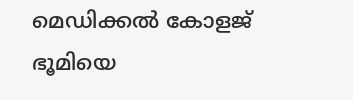മെഡിക്കല്‍ കോളജ് ഭൂമിയെ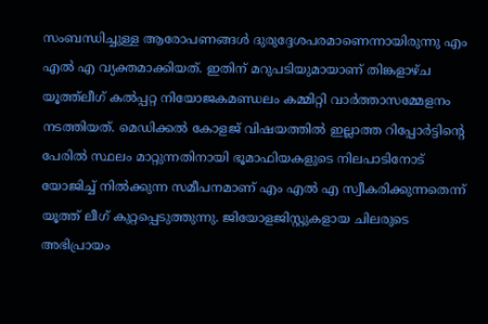സംബന്ധിച്ചുള്ള ആരോപണങ്ങള്‍ ദുരുദ്ദേശപരമാണെന്നായിരുന്നു എം എല്‍ എ വ്യക്തമാക്കിയത്. ഇതിന് മറുപടിയുമായാണ് തിങ്കളാഴ്ച യൂത്ത്‌ലീഗ് കല്‍പ്പറ്റ നിയോജകമണ്ഡലം കമ്മിറ്റി വാര്‍ത്താസമ്മേളനം നടത്തിയത്. മെഡിക്കല്‍ കോളജ് വിഷയത്തില്‍ ഇല്ലാത്ത റിപ്പോര്‍ട്ടിന്റെ പേരില്‍ സ്ഥലം മാറ്റുന്നതിനായി ഭൂമാഫിയകളുടെ നിലപാടിനോട് യോജിച്ച് നില്‍ക്കുന്ന സമീപനമാണ് എം എല്‍ എ സ്വീകരിക്കുന്നതെന്ന് യൂത്ത് ലീഗ് കുറ്റപ്പെടുത്തുന്നു. ജിയോളജിസ്റ്റുകളായ ചിലരുടെ അഭിപ്രായം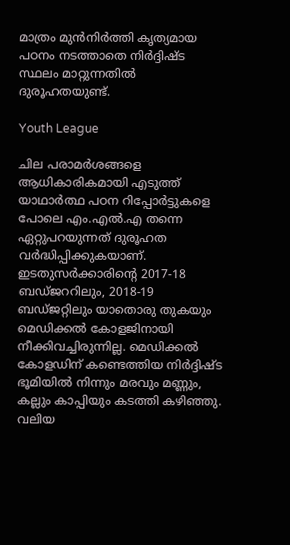മാത്രം മുന്‍നിര്‍ത്തി കൃത്യമായ പഠനം നടത്താതെ നിര്‍ദ്ദിഷ്ട സ്ഥലം മാറ്റുന്നതില്‍ ദുരൂഹതയുണ്ട്.

Youth League

ചില പരാമര്‍ശങ്ങളെ ആധികാരികമായി എടുത്ത് യാഥാര്‍ത്ഥ പഠന റിപ്പോര്‍ട്ടുകളെ പോലെ എം.എല്‍.എ തന്നെ ഏറ്റുപറയുന്നത് ദുരൂഹത വര്‍ദ്ധിപ്പിക്കുകയാണ്. ഇടതുസര്‍ക്കാരിന്റെ 2017-18 ബഡ്ജററിലും, 2018-19 ബഡ്ജറ്റിലും യാതൊരു തുകയും മെഡിക്കല്‍ കോളജിനായി നീക്കിവച്ചിരുന്നില്ല. മെഡിക്കല്‍ കോളഡിന് കണ്ടെത്തിയ നിര്‍ദ്ദിഷ്ട ഭൂമിയില്‍ നിന്നും മരവും മണ്ണും, കല്ലും കാപ്പിയും കടത്തി കഴിഞ്ഞു. വലിയ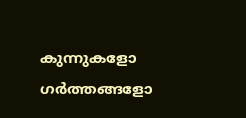കുന്നുകളോ ഗര്‍ത്തങ്ങളോ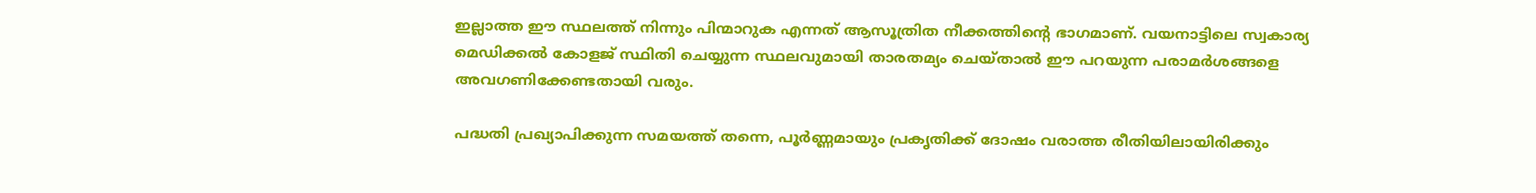ഇല്ലാത്ത ഈ സ്ഥലത്ത് നിന്നും പിന്മാറുക എന്നത് ആസൂത്രിത നീക്കത്തിന്റെ ഭാഗമാണ്. വയനാട്ടിലെ സ്വകാര്യ മെഡിക്കല്‍ കോളജ് സ്ഥിതി ചെയ്യുന്ന സ്ഥലവുമായി താരതമ്യം ചെയ്താല്‍ ഈ പറയുന്ന പരാമര്‍ശങ്ങളെ അവഗണിക്കേണ്ടതായി വരും.

പദ്ധതി പ്രഖ്യാപിക്കുന്ന സമയത്ത് തന്നെ, പൂര്‍ണ്ണമായും പ്രകൃതിക്ക് ദോഷം വരാത്ത രീതിയിലായിരിക്കും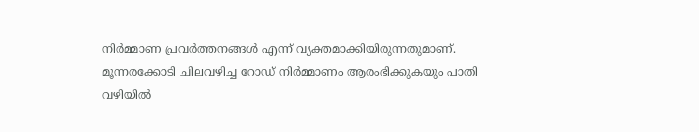നിര്‍മ്മാണ പ്രവര്‍ത്തനങ്ങള്‍ എന്ന് വ്യക്തമാക്കിയിരുന്നതുമാണ്. മൂന്നരക്കോടി ചിലവഴിച്ച റോഡ് നിര്‍മ്മാണം ആരംഭിക്കുകയും പാതി വഴിയില്‍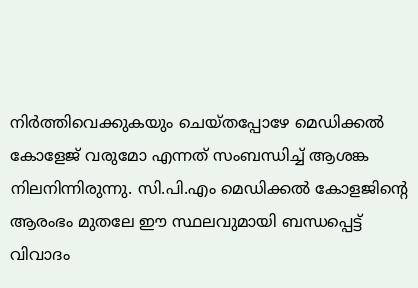നിര്‍ത്തിവെക്കുകയും ചെയ്തപ്പോഴേ മെഡിക്കല്‍ കോളേജ് വരുമോ എന്നത് സംബന്ധിച്ച് ആശങ്ക നിലനിന്നിരുന്നു. സി.പി.എം മെഡിക്കല്‍ കോളജിന്റെ ആരംഭം മുതലേ ഈ സ്ഥലവുമായി ബന്ധപ്പെട്ട് വിവാദം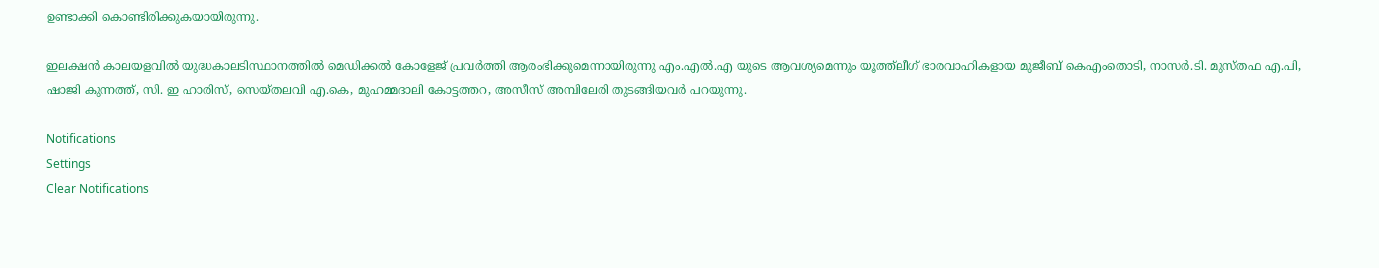ഉണ്ടാക്കി കൊണ്ടിരിക്കുകയായിരുന്നു.

ഇലക്ഷന്‍ കാലയളവില്‍ യുദ്ധകാലടിസ്ഥാനത്തില്‍ മെഡിക്കല്‍ കോളേജ് പ്രവര്‍ത്തി ആരംഭിക്കുമെന്നായിരുന്നു എം.എല്‍.എ യുടെ ആവശ്യമെന്നും യൂത്ത്‌ലീഗ് ഭാരവാഹികളായ മുജീബ് കെഎംതൊടി, നാസര്‍.ടി. മുസ്തഫ എ.പി, ഷാജി കുന്നത്ത്, സി. ഇ ഹാരിസ്, സെയ്തലവി എ.കെ, മുഹമ്മദാലി കോട്ടത്തറ, അസീസ് അമ്പിലേരി തുടങ്ങിയവര്‍ പറയുന്നു.

Notifications
Settings
Clear Notifications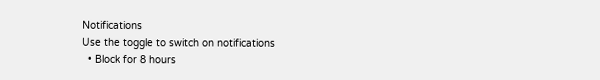Notifications
Use the toggle to switch on notifications
  • Block for 8 hours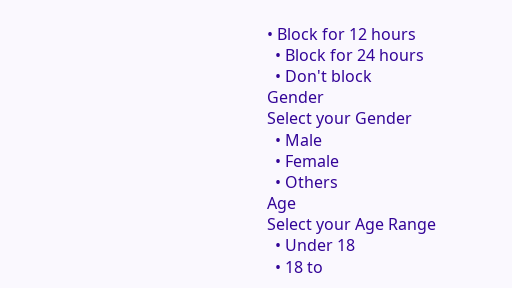• Block for 12 hours
  • Block for 24 hours
  • Don't block
Gender
Select your Gender
  • Male
  • Female
  • Others
Age
Select your Age Range
  • Under 18
  • 18 to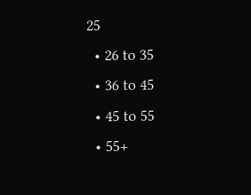25
  • 26 to 35
  • 36 to 45
  • 45 to 55
  • 55+